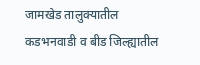जामखेड तालुक्यातील कडभनवाडी व बीड जिल्ह्यातील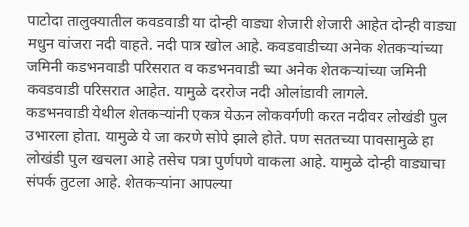पाटोदा तालुक्यातील कवडवाडी या दोन्ही वाड्या शेजारी शेजारी आहेत दोन्ही वाड्या मधुन वांजरा नदी वाहते. नदी पात्र खोल आहे. कवडवाडीच्या अनेक शेतकऱ्यांच्या जमिनी कडभनवाडी परिसरात व कडभनवाडी च्या अनेक शेतकऱ्यांच्या जमिनी कवडवाडी परिसरात आहेत. यामुळे दररोज नदी ओलांडावी लागले.
कडभनवाडी येथील शेतकऱ्यांनी एकत्र येऊन लोकवर्गणी करत नदीवर लोखंडी पुल उभारला होता. यामुळे ये जा करणे सोपे झाले होते. पण सततच्या पावसामुळे हा लोखंडी पुल खचला आहे तसेच पत्रा पुर्णपणे वाकला आहे. यामुळे दोन्ही वाड्याचा संपर्क तुटला आहे. शेतकऱ्यांना आपल्या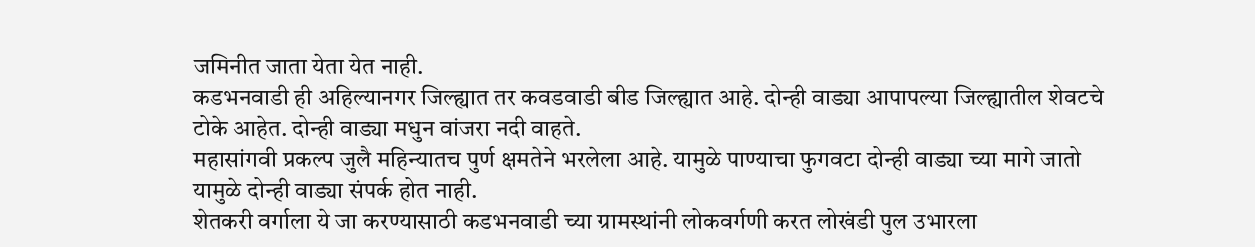जमिनीत जाता येता येत नाही.
कडभनवाडी ही अहिल्यानगर जिल्ह्यात तर कवडवाडी बीड जिल्ह्यात आहे. दोन्ही वाड्या आपापल्या जिल्ह्यातील शेवटचे टोके आहेत. दोन्ही वाड्या मधुन वांजरा नदी वाहते.
महासांगवी प्रकल्प जुलै महिन्यातच पुर्ण क्षमतेने भरलेला आहे. यामुळे पाण्याचा फुगवटा दोन्ही वाड्या च्या मागे जातो यामुळे दोन्ही वाड्या संपर्क होत नाही.
शेतकरी वर्गाला ये जा करण्यासाठी कडभनवाडी च्या ग्रामस्थांनी लोकवर्गणी करत लोखंडी पुल उभारला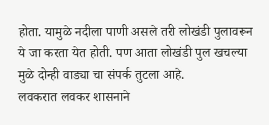होता. यामुळे नदीला पाणी असले तरी लोखंडी पुलावरून ये जा करता येत होती. पण आता लोखंडी पुल खचल्या मुळे दोन्ही वाड्या चा संपर्क तुटला आहे.
लवकरात लवकर शासनाने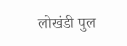लोखंडी पुल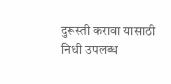दुरूस्ती करावा यासाठी निधी उपलब्ध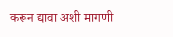करून द्यावा अशी मागणी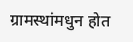ग्रामस्थांमधुन होत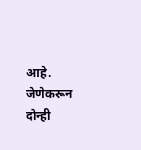आहे. जेणेकरून दोन्ही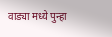वाड्या मध्ये पुन्हा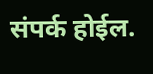संपर्क होईल.